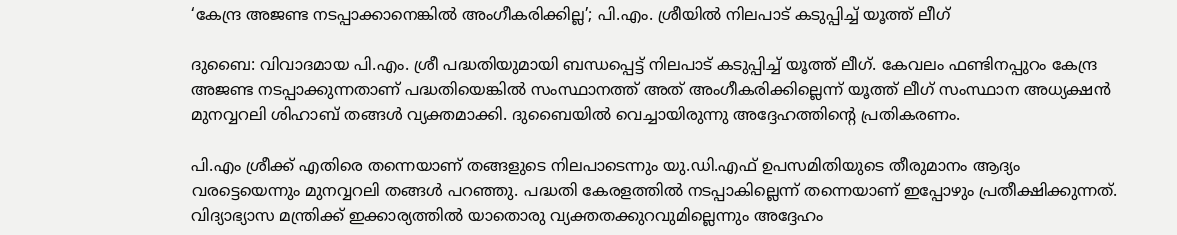‘കേന്ദ്ര അജണ്ട നടപ്പാക്കാനെങ്കിൽ അംഗീകരിക്കില്ല’; പി.എം. ശ്രീയിൽ നിലപാട് കടുപ്പിച്ച് യൂത്ത് ലീഗ്

ദുബൈ: വിവാദമായ പി.എം. ശ്രീ പദ്ധതിയുമായി ബന്ധപ്പെട്ട് നിലപാട് കടുപ്പിച്ച് യൂത്ത് ലീഗ്. കേവലം ഫണ്ടിനപ്പുറം കേന്ദ്ര അജണ്ട നടപ്പാക്കുന്നതാണ് പദ്ധതിയെങ്കിൽ സംസ്ഥാനത്ത് അത് അംഗീകരിക്കില്ലെന്ന് യൂത്ത് ലീഗ് സംസ്ഥാന അധ്യക്ഷൻ മുനവ്വറലി ശിഹാബ് തങ്ങൾ വ്യക്തമാക്കി. ദുബൈയിൽ വെച്ചായിരുന്നു അദ്ദേഹത്തിന്റെ പ്രതികരണം.

പി.എം ശ്രീക്ക് എതിരെ തന്നെയാണ് തങ്ങളുടെ നിലപാടെന്നും യു.ഡി.എഫ് ഉപസമിതിയുടെ തീരുമാനം ആദ്യം വരട്ടെയെന്നും മുനവ്വറലി തങ്ങൾ പറഞ്ഞു. പദ്ധതി കേരളത്തിൽ നടപ്പാകില്ലെന്ന് തന്നെയാണ് ഇപ്പോഴും പ്രതീക്ഷിക്കുന്നത്. വിദ്യാഭ്യാസ മന്ത്രിക്ക് ഇക്കാര്യത്തിൽ യാതൊരു വ്യക്തതക്കുറവുമില്ലെന്നും അദ്ദേഹം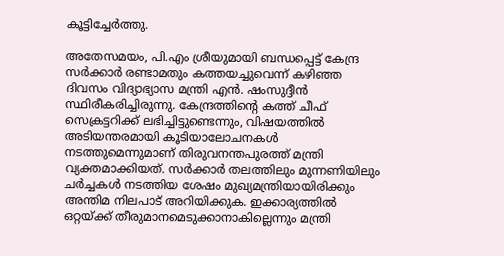കൂട്ടിച്ചേർത്തു.

അതേസമയം, പി.എം ശ്രീയുമായി ബന്ധപ്പെട്ട് കേന്ദ്ര സർക്കാർ രണ്ടാമതും കത്തയച്ചുവെന്ന് കഴിഞ്ഞ ദിവസം വിദ്യാഭ്യാസ മന്ത്രി എൻ. ഷംസുദ്ദീൻ സ്ഥിരീകരിച്ചിരുന്നു. കേന്ദ്രത്തിന്റെ കത്ത് ചീഫ് സെക്രട്ടറിക്ക് ലഭിച്ചിട്ടുണ്ടെന്നും, വിഷയത്തിൽ അടിയന്തരമായി കൂടിയാലോചനകൾ നടത്തുമെന്നുമാണ് തിരുവനന്തപുരത്ത് മന്ത്രി വ്യക്തമാക്കിയത്. സർക്കാർ തലത്തിലും മുന്നണിയിലും ചർച്ചകൾ നടത്തിയ ശേഷം മുഖ്യമന്ത്രിയായിരിക്കും അന്തിമ നിലപാട് അറിയിക്കുക. ഇക്കാര്യത്തിൽ ഒറ്റയ്ക്ക് തീരുമാനമെടുക്കാനാകില്ലെന്നും മന്ത്രി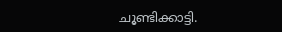ചൂണ്ടിക്കാട്ടി.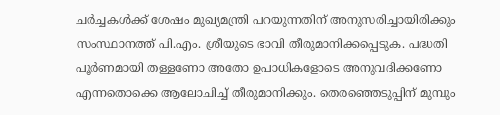ചർച്ചകൾക്ക് ശേഷം മുഖ്യമന്ത്രി പറയുന്നതിന് അനുസരിച്ചായിരിക്കും സംസ്ഥാനത്ത് പി.എം. ശ്രീയുടെ ഭാവി തീരുമാനിക്കപ്പെടുക. പദ്ധതി പൂർണമായി തള്ളണോ അതോ ഉപാധികളോടെ അനുവദിക്കണോ എന്നതൊക്കെ ആലോചിച്ച് തീരുമാനിക്കും. തെരഞ്ഞെടുപ്പിന് മുമ്പും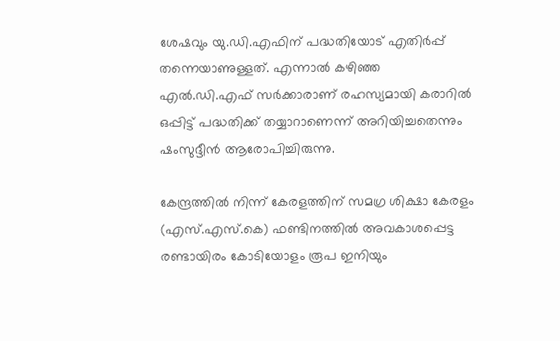ശേഷവും യു.ഡി.എഫിന് പദ്ധതിയോട് എതിർപ്പ് തന്നെയാണുള്ളത്. എന്നാൽ കഴിഞ്ഞ എൽ.ഡി.എഫ് സർക്കാരാണ് രഹസ്യമായി കരാറിൽ ഒപ്പിട്ട് പദ്ധതിക്ക് തയ്യാറാണെന്ന് അറിയിച്ചതെന്നും ഷംസുദ്ദീൻ ആരോപിച്ചിരുന്നു.

കേന്ദ്രത്തിൽ നിന്ന് കേരളത്തിന് സമഗ്ര ശിക്ഷാ കേരളം (എസ്.എസ്.കെ) ഫണ്ടിനത്തിൽ അവകാശപ്പെട്ട രണ്ടായിരം കോടിയോളം രൂപ ഇനിയും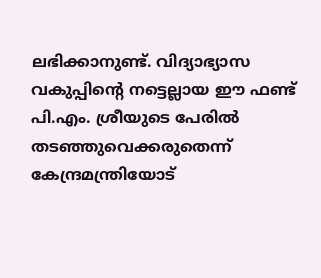ലഭിക്കാനുണ്ട്. വിദ്യാഭ്യാസ വകുപ്പിന്റെ നട്ടെല്ലായ ഈ ഫണ്ട് പി.എം. ശ്രീയുടെ പേരിൽ തടഞ്ഞുവെക്കരുതെന്ന് കേന്ദ്രമന്ത്രിയോട്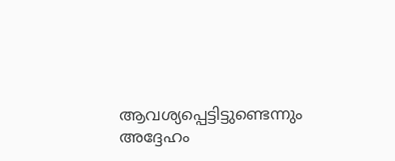ആവശ്യപ്പെട്ടിട്ടുണ്ടെന്നും അദ്ദേഹം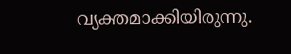വ്യക്തമാക്കിയിരുന്നു.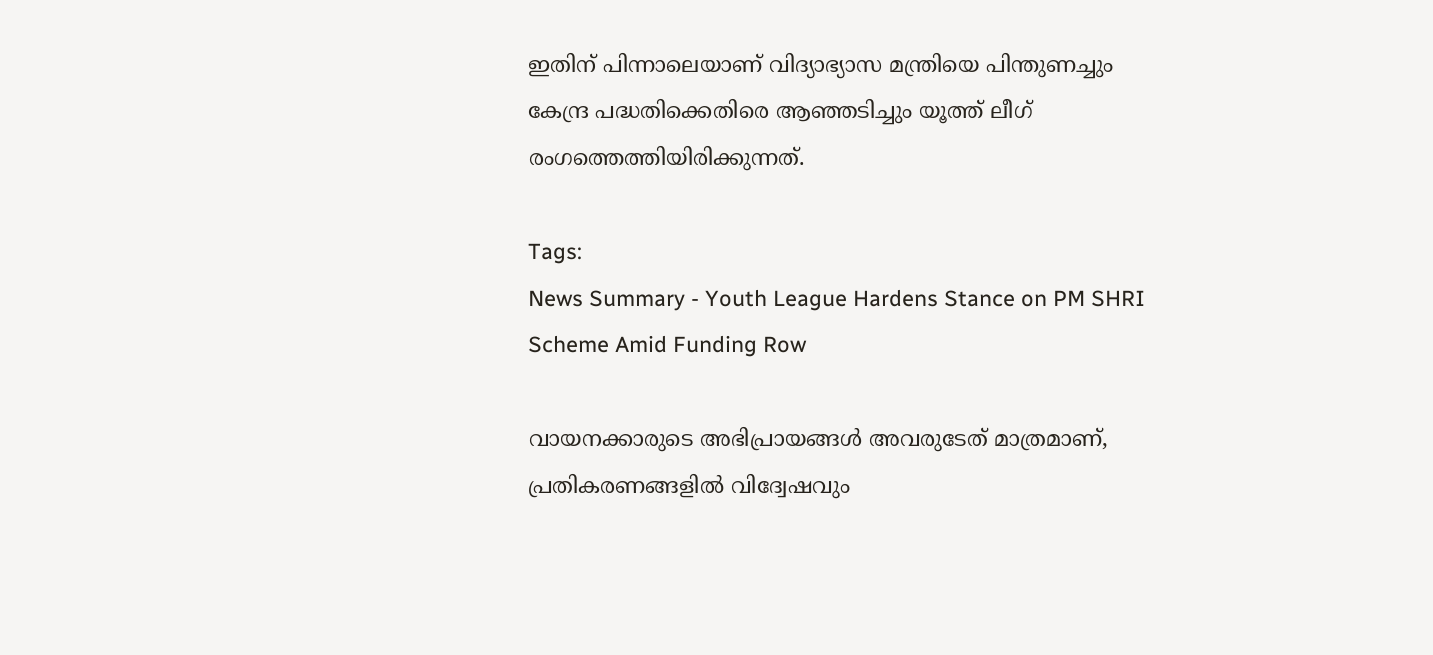ഇതിന് പിന്നാലെയാണ് വിദ്യാഭ്യാസ മന്ത്രിയെ പിന്തുണച്ചും കേന്ദ്ര പദ്ധതിക്കെതിരെ ആഞ്ഞടിച്ചും യൂത്ത് ലീഗ് രംഗത്തെത്തിയിരിക്കുന്നത്.

Tags:
News Summary - Youth League Hardens Stance on PM SHRI Scheme Amid Funding Row

വായനക്കാരുടെ അഭിപ്രായങ്ങള്‍ അവരുടേത് മാത്രമാണ്, പ്രതികരണങ്ങളിൽ വിദ്വേഷവും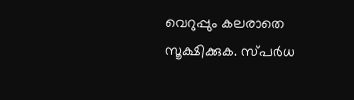വെറുപ്പും കലരാതെ സൂക്ഷിക്കുക. സ്പർധ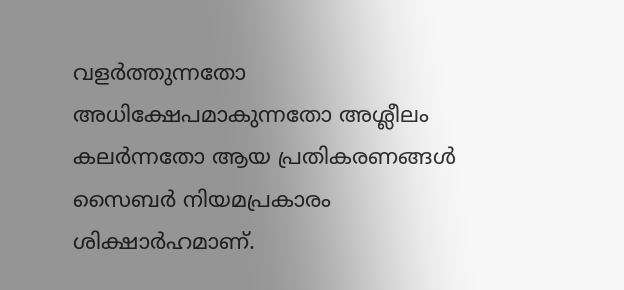വളർത്തുന്നതോ അധിക്ഷേപമാകുന്നതോ അശ്ലീലം കലർന്നതോ ആയ പ്രതികരണങ്ങൾ സൈബർ നിയമപ്രകാരം ശിക്ഷാർഹമാണ്.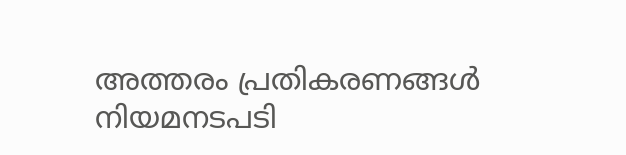അത്തരം പ്രതികരണങ്ങൾ നിയമനടപടി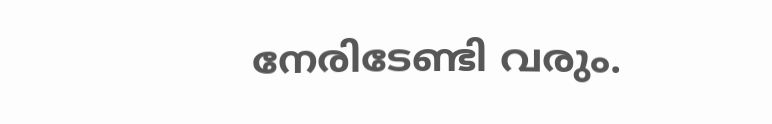നേരിടേണ്ടി വരും.